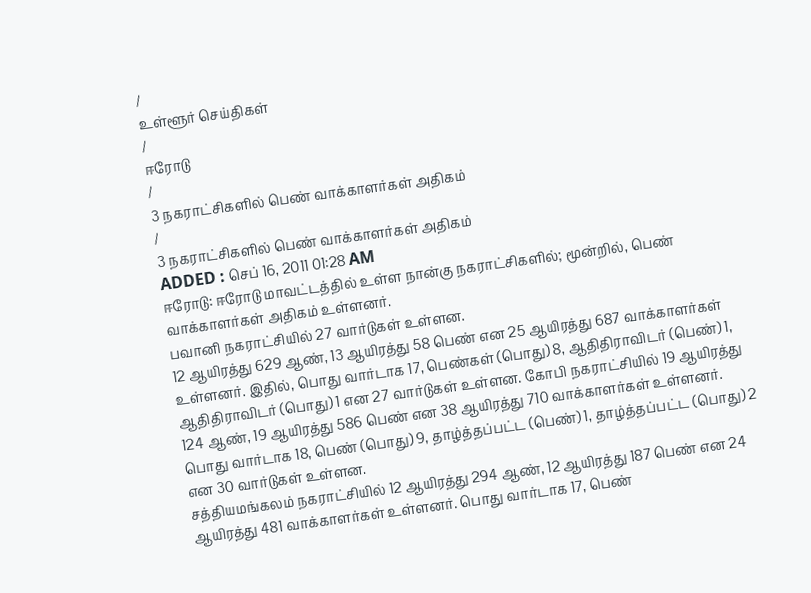/
உள்ளூர் செய்திகள்
/
ஈரோடு
/
3 நகராட்சிகளில் பெண் வாக்காளர்கள் அதிகம்
/
3 நகராட்சிகளில் பெண் வாக்காளர்கள் அதிகம்
ADDED : செப் 16, 2011 01:28 AM
ஈரோடு: ஈரோடு மாவட்டத்தில் உள்ள நான்கு நகராட்சிகளில்; மூன்றில், பெண் வாக்காளர்கள் அதிகம் உள்ளனர்.
பவானி நகராட்சியில் 27 வார்டுகள் உள்ளன.
12 ஆயிரத்து 629 ஆண், 13 ஆயிரத்து 58 பெண் என 25 ஆயிரத்து 687 வாக்காளர்கள் உள்ளனர். இதில், பொது வார்டாக 17, பெண்கள் (பொது) 8, ஆதிதிராவிடர் (பெண்) 1, ஆதிதிராவிடர் (பொது) 1 என 27 வார்டுகள் உள்ளன. கோபி நகராட்சியில் 19 ஆயிரத்து 124 ஆண், 19 ஆயிரத்து 586 பெண் என 38 ஆயிரத்து 710 வாக்காளர்கள் உள்ளனர். பொது வார்டாக 18, பெண் (பொது) 9, தாழ்த்தப்பட்ட (பெண்) 1, தாழ்த்தப்பட்ட (பொது) 2 என 30 வார்டுகள் உள்ளன.
சத்தியமங்கலம் நகராட்சியில் 12 ஆயிரத்து 294 ஆண், 12 ஆயிரத்து 187 பெண் என 24 ஆயிரத்து 481 வாக்காளர்கள் உள்ளனர். பொது வார்டாக 17, பெண்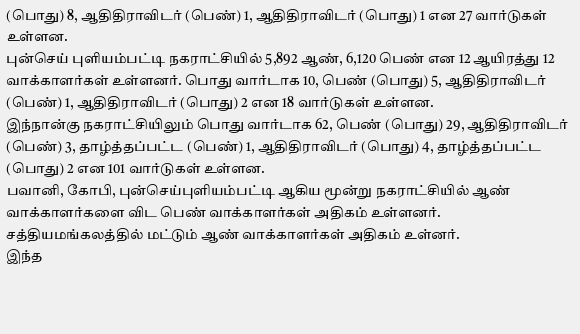(பொது) 8, ஆதிதிராவிடர் (பெண்) 1, ஆதிதிராவிடர் (பொது) 1 என 27 வார்டுகள் உள்ளன.
புன்செய் புளியம்பட்டி நகராட்சியில் 5,892 ஆண், 6,120 பெண் என 12 ஆயிரத்து 12 வாக்காளர்கள் உள்ளனர். பொது வார்டாக 10, பெண் (பொது) 5, ஆதிதிராவிடர் (பெண்) 1, ஆதிதிராவிடர் (பொது) 2 என 18 வார்டுகள் உள்ளன.
இந்நான்கு நகராட்சியிலும் பொது வார்டாக 62, பெண் (பொது) 29, ஆதிதிராவிடர் (பெண்) 3, தாழ்த்தப்பட்ட (பெண்) 1, ஆதிதிராவிடர் (பொது) 4, தாழ்த்தப்பட்ட (பொது) 2 என 101 வார்டுகள் உள்ளன.
பவானி, கோபி, புன்செய்புளியம்பட்டி ஆகிய மூன்று நகராட்சியில் ஆண் வாக்காளர்களை விட பெண் வாக்காளர்கள் அதிகம் உள்ளனர். சத்தியமங்கலத்தில் மட்டும் ஆண் வாக்காளர்கள் அதிகம் உள்னர்.
இந்த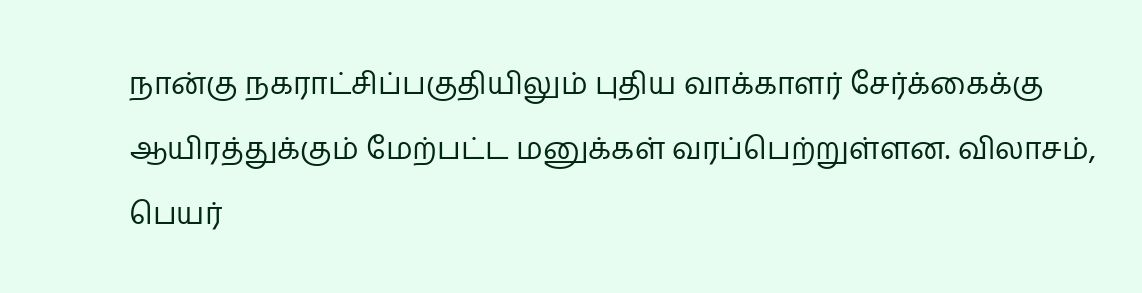நான்கு நகராட்சிப்பகுதியிலும் புதிய வாக்காளர் சேர்க்கைக்கு ஆயிரத்துக்கும் மேற்பட்ட மனுக்கள் வரப்பெற்றுள்ளன. விலாசம், பெயர்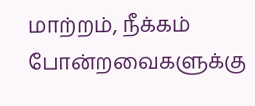மாற்றம், நீக்கம் போன்றவைகளுக்கு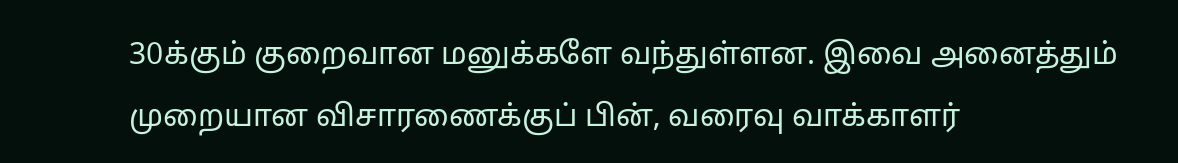30க்கும் குறைவான மனுக்களே வந்துள்ளன. இவை அனைத்தும் முறையான விசாரணைக்குப் பின், வரைவு வாக்காளர்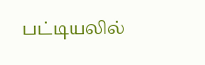பட்டியலில்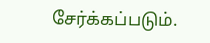சேர்க்கப்படும்.